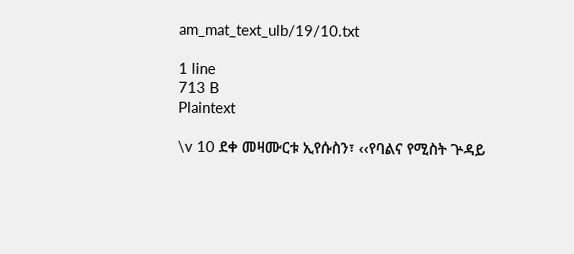am_mat_text_ulb/19/10.txt

1 line
713 B
Plaintext

\v 10 ደቀ መዛሙርቱ ኢየሱስን፣ ‹‹የባልና የሚስት ጕዳይ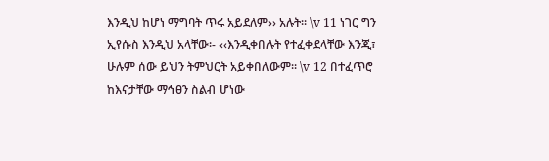እንዲህ ከሆነ ማግባት ጥሩ አይደለም›› አሉት፡፡ \v 11 ነገር ግን ኢየሱስ እንዲህ አላቸው፡- ‹‹እንዲቀበሉት የተፈቀደላቸው እንጂ፣ ሁሉም ሰው ይህን ትምህርት አይቀበለውም፡፡ \v 12 በተፈጥሮ ከእናታቸው ማኅፀን ስልብ ሆነው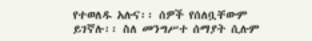የተወለዱ አሉና፡፡ ሰዎች የሰለቧቸውም ይገኛሉ፡፡ ስለ መንግሥተ ሰማያት ሲሉም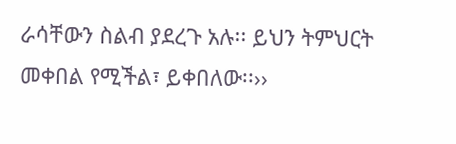ራሳቸውን ስልብ ያደረጉ አሉ፡፡ ይህን ትምህርት መቀበል የሚችል፣ ይቀበለው፡፡››